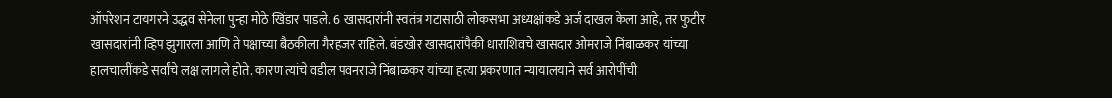ऑपरेशन टायगरने उद्धव सेनेला पुन्हा मोठे खिंडार पाडले. 6 खासदारांनी स्वतंत्र गटासाठी लोकसभा अध्यक्षांकडे अर्ज दाखल केला आहे, तर फुटीर खासदारांनी व्हिप झुगारला आणि ते पक्षाच्या बैठकीला गैरहजर राहिले. बंडखोर खासदारांपैकी धाराशिवचे खासदार ओमराजे निंबाळकर यांच्या हालचालींकडे सर्वांचे लक्ष लागले होते. कारण त्यांचे वडील पवनराजे निंबाळकर यांच्या हत्या प्रकरणात न्यायालयाने सर्व आरोपींची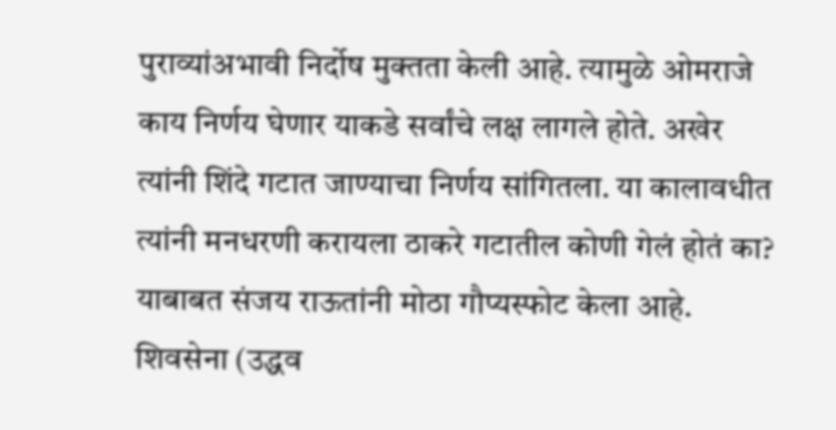पुराव्यांअभावी निर्दोष मुक्तता केली आहे. त्यामुळे ओमराजे काय निर्णय घेणार याकडे सर्वांचे लक्ष लागले होते. अखेर त्यांनी शिंदे गटात जाण्याचा निर्णय सांगितला. या कालावधीत त्यांनी मनधरणी करायला ठाकरे गटातील कोणी गेलं होतं का? याबाबत संजय राऊतांनी मोठा गौप्यस्फोट केला आहे.
शिवसेना (उद्धव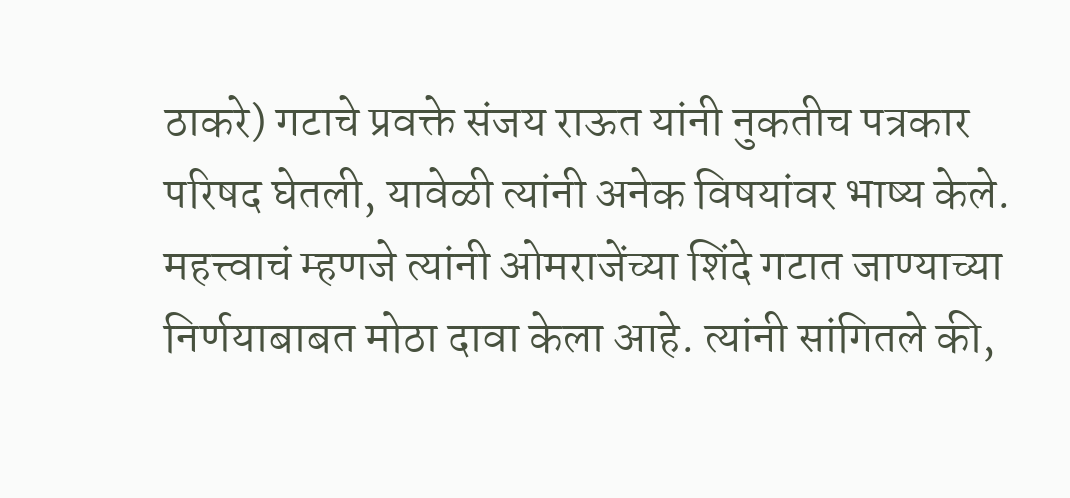ठाकरे) गटाचे प्रवक्ते संजय राऊत यांनी नुकतीच पत्रकार परिषद घेतली, यावेळी त्यांनी अनेक विषयांवर भाष्य केले. महत्त्वाचं म्हणजे त्यांनी ओमराजेंच्या शिंदे गटात जाण्याच्या निर्णयाबाबत मोठा दावा केला आहे. त्यांनी सांगितले की,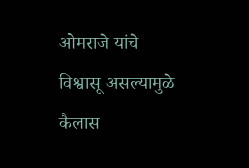ओमराजे यांचे विश्वासू असल्यामुळे कैलास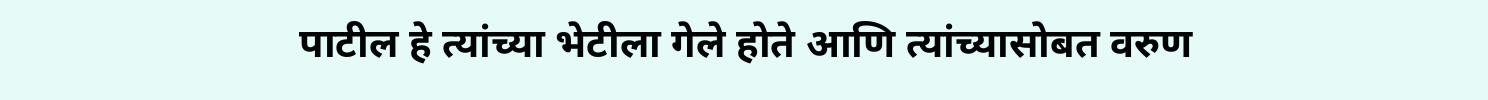पाटील हे त्यांच्या भेटीला गेले होते आणि त्यांच्यासोबत वरुण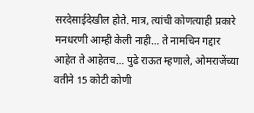सरदेसाईदेखील होते. मात्र, त्यांची कोणत्याही प्रकारे मनधरणी आम्ही केली नाही… ते नामचिन गद्दार आहेत ते आहेतच… पुढे राऊत म्हणाले, ओमराजेंच्या वतीने 15 कोटी कोणी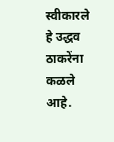स्वीकारले हे उद्धव ठाकरेंना कळले आहे.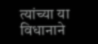त्यांच्या या विधानाने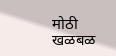मोठी खळबळ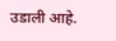उडाली आहे.